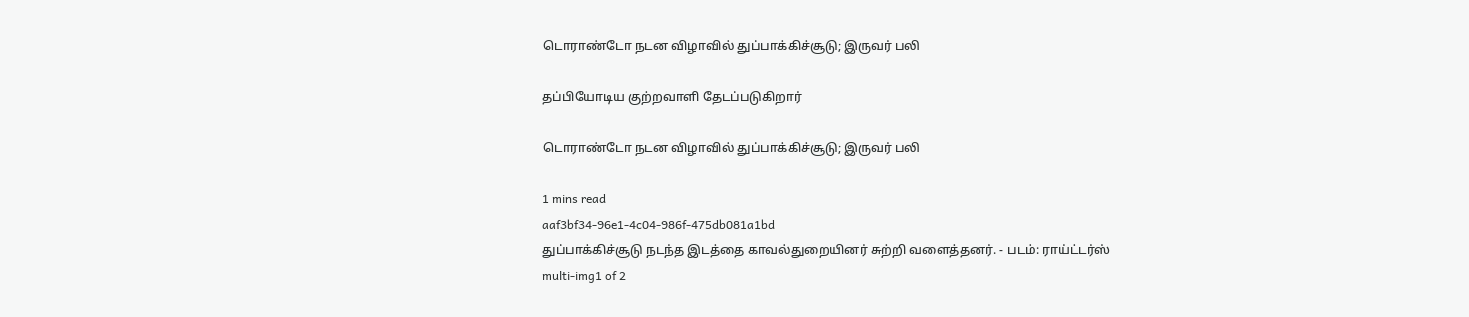டொராண்டோ நடன விழாவில் துப்பாக்கிச்சூடு; இருவர் பலி

தப்பியோடிய குற்றவாளி தேடப்படுகிறார்

டொராண்டோ நடன விழாவில் துப்பாக்கிச்சூடு; இருவர் பலி

1 mins read
aaf3bf34-96e1-4c04-986f-475db081a1bd
துப்பாக்கிச்சூடு நடந்த இடத்தை காவல்துறையினர் சுற்றி வளைத்தனர். - படம்: ராய்ட்டர்ஸ்
multi-img1 of 2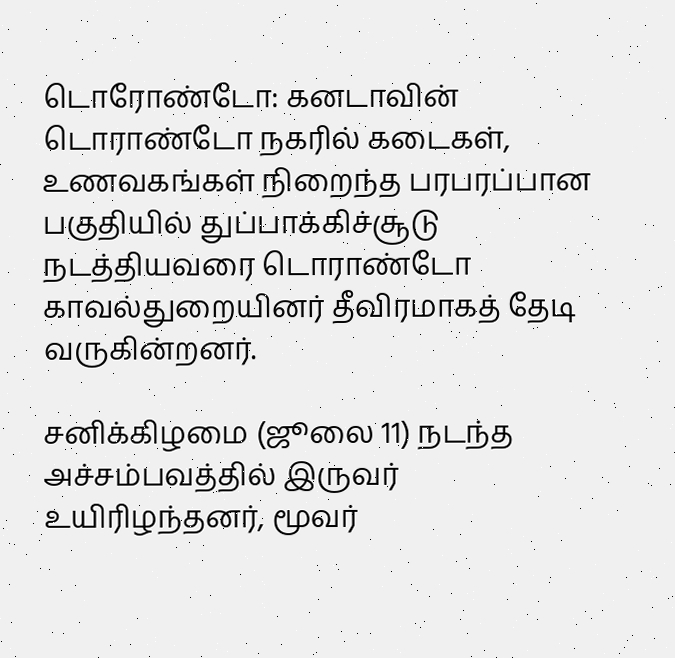டொரோண்டோ: கனடாவின் டொராண்டோ நகரில் கடைகள், உணவகங்கள் நிறைந்த பரபரப்பான பகுதியில் துப்பாக்கிச்சூடு நடத்தியவரை டொராண்டோ காவல்துறையினர் தீவிரமாகத் தேடி வருகின்றனர்.

சனிக்கிழமை (ஜூலை 11) நடந்த அச்சம்பவத்தில் இருவர் உயிரிழந்தனர், மூவர்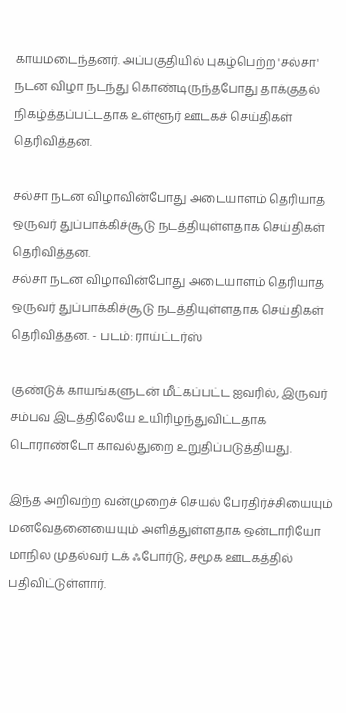காயமடைந்தனர். அப்பகுதியில் புகழ்பெற்ற 'சல்சா' நடன விழா நடந்து கொண்டிருந்தபோது தாக்குதல் நிகழ்த்தப்பட்டதாக உள்ளூர் ஊடகச் செய்திகள் தெரிவித்தன.

சல்சா நடன விழாவின்போது அடையாளம் தெரியாத ஒருவர் துப்பாக்கிச்சூடு நடத்தியுள்ளதாக செய்திகள் தெரிவித்தன.
சல்சா நடன விழாவின்போது அடையாளம் தெரியாத ஒருவர் துப்பாக்கிச்சூடு நடத்தியுள்ளதாக செய்திகள் தெரிவித்தன. - படம்: ராய்ட்டர்ஸ்

குண்டுக் காயங்களுடன் மீட்கப்பட்ட ஐவரில், இருவர் சம்பவ இடத்திலேயே உயிரிழந்துவிட்டதாக டொராண்டோ காவல்துறை உறுதிப்படுத்தியது.

இந்த அறிவற்ற வன்முறைச் செயல் பேரதிர்ச்சியையும் மனவேதனையையும் அளித்துள்ளதாக ஒன்டாரியோ மாநில முதல்வர் டக் ஃபோர்டு, சமூக ஊடகத்தில் பதிவிட்டுள்ளார்.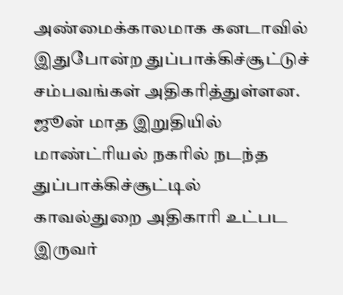அண்மைக்காலமாக கனடாவில் இதுபோன்ற துப்பாக்கிச்சூட்டுச் சம்பவங்கள் அதிகரித்துள்ளன. ஜூன் மாத இறுதியில் மாண்ட்ரியல் நகரில் நடந்த துப்பாக்கிச்சூட்டில் காவல்துறை அதிகாரி உட்பட இருவர்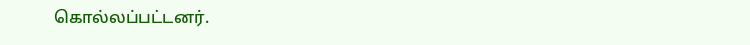கொல்லப்பட்டனர்.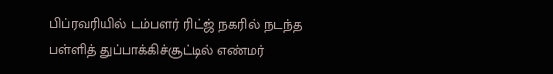பிப்ரவரியில் டம்பளர் ரிட்ஜ் நகரில் நடந்த பள்ளித் துப்பாக்கிச்சூட்டில் எண்மர்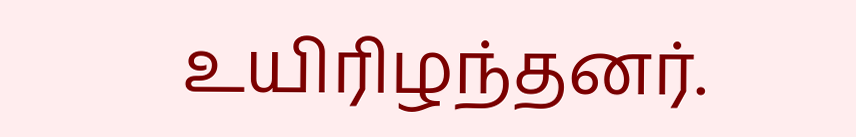உயிரிழந்தனர்.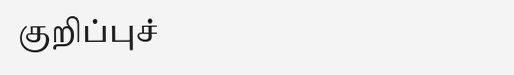குறிப்புச்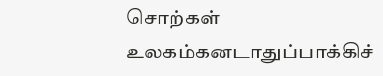சொற்கள்
உலகம்கனடாதுப்பாக்கிச்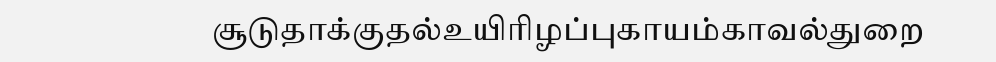சூடுதாக்குதல்உயிரிழப்புகாயம்காவல்துறை